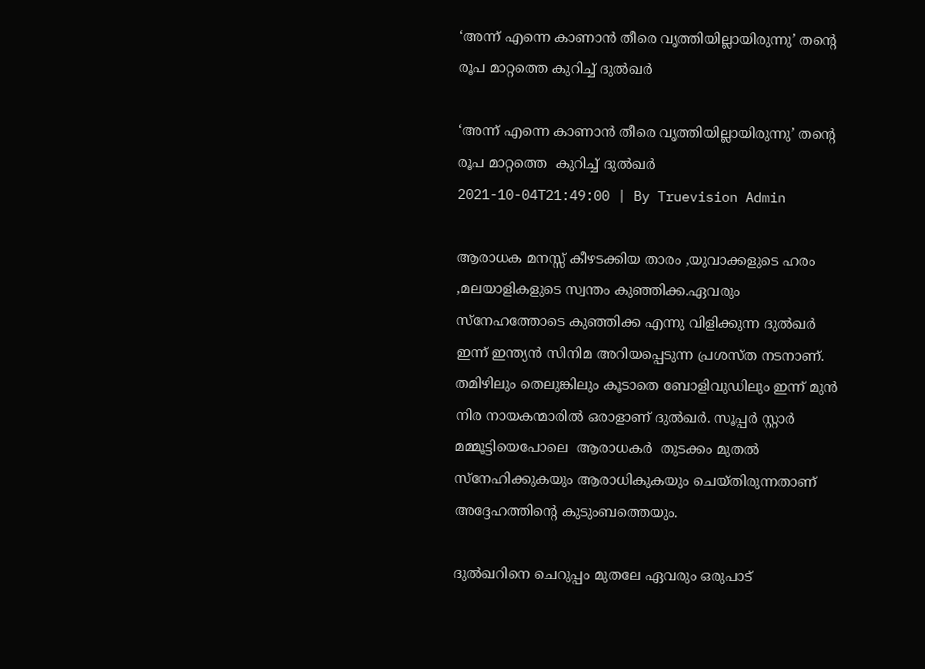‘അന്ന് എന്നെ കാണാൻ തീരെ വൃത്തിയില്ലായിരുന്നു’ തന്റെ രൂപ മാറ്റത്തെ കുറിച്ച് ദുൽഖർ

‘അന്ന് എന്നെ കാണാൻ തീരെ വൃത്തിയില്ലായിരുന്നു’ തന്റെ രൂപ മാറ്റത്തെ  കുറിച്ച് ദുൽഖർ
2021-10-04T21:49:00 | By Truevision Admin

ആരാധക മനസ്സ് കീഴടക്കിയ താരം ,യുവാക്കളുടെ ഹരം ,മലയാളികളുടെ സ്വന്തം കുഞ്ഞിക്ക.ഏവരും സ്നേഹത്തോടെ കുഞ്ഞിക്ക എന്നു വിളിക്കുന്ന ദുൽഖർ ഇന്ന് ഇന്ത്യൻ സിനിമ അറിയപ്പെടുന്ന പ്രശസ്ത നടനാണ്. തമിഴിലും തെലുങ്കിലും കൂടാതെ ബോളിവുഡിലും ഇന്ന് മുൻ നിര നായകന്മാരിൽ ഒരാളാണ് ദുൽഖർ. സൂപ്പർ സ്റ്റാർ മമ്മൂട്ടിയെപോലെ  ആരാധകര്‍  തുടക്കം മുതൽ സ്‌നേഹിക്കുകയും ആരാധികുകയും ചെയ്തിരുന്നതാണ് അദ്ദേഹത്തിന്റെ കുടുംബത്തെയും.

ദുൽഖറിനെ ചെറുപ്പം മുതലേ ഏവരും ഒരുപാട്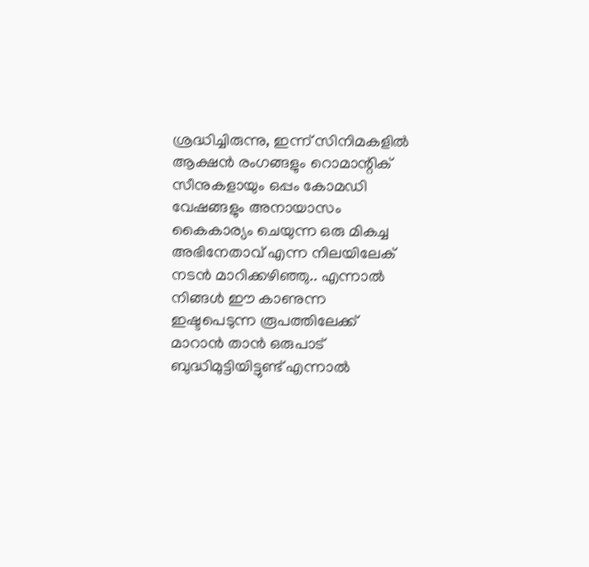ശ്രദ്ധിച്ചിരുന്നു, ഇന്ന് സിനിമകളിൽ ആക്ഷൻ രംഗങ്ങളും റൊമാന്റിക് സീനുകളായും ഒപ്പം കോമഡി വേഷങ്ങളും അനായാസം കൈകാര്യം ചെയുന്ന ഒരു മികച്ച അഭിനേതാവ് എന്ന നിലയിലേക് നടൻ മാറിക്കഴിഞ്ഞു.. എന്നാൽ നിങ്ങൾ ഈ കാണുന്ന ഇഷ്ടപെടുന്ന രൂപത്തിലേക്ക് മാറാൻ താൻ ഒരുപാട് ബുദ്ധിമുട്ടിയിട്ടുണ്ട് എന്നാൽ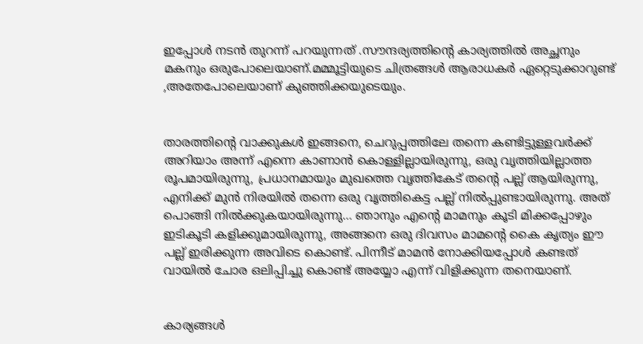ഇപ്പോൾ നടൻ തുറന്ന് പറയുന്നത് .സൗന്ദര്യത്തിന്റെ കാര്യത്തില്‍ അച്ഛനും മകനും ഒരുപോലെയാണ്.മമ്മൂട്ടിയുടെ ചിത്രങ്ങള്‍ ആരാധകര്‍ ഏറ്റെടുക്കാറുണ്ട് ,അതേപോലെയാണ് കുഞ്ഞിക്കയുടെയും.


താരത്തിന്റെ വാക്കുകൾ ഇങ്ങനെ, ചെറുപ്പത്തിലേ തന്നെ കണ്ടിട്ടുള്ളവർക്ക് അറിയാം അന്ന് എന്നെ കാണാൻ കൊള്ളില്ലായിരുന്നു, ഒരു വൃത്തിയില്ലാത്ത രൂപമായിരുന്നു, പ്രധാനമായും മുഖത്തെ വൃത്തികേട് തന്റെ പല്ല് ആയിരുന്നു, എനിക്ക് മുൻ നിരയിൽ തന്നെ ഒരു വൃത്തികെട്ട പല്ല് നിൽപ്പുണ്ടായിരുന്നു. അത് പൊങ്ങി നിൽക്കുകയായിരുന്നു… ഞാനും എന്റെ മാമനും കൂടി മിക്കപ്പോഴും ഇടികൂടി കളിക്കുമായിരുന്നു, അങ്ങനെ ഒരു ദിവസം മാമന്റെ കൈ കൃത്യം ഈ പല്ല് ഇരിക്കുന്ന അവിടെ കൊണ്ട്. പിന്നീട് മാമൻ നോക്കിയപ്പോൾ കണ്ടത് വായിൽ ചോര ഒലിപ്പിച്ചു കൊണ്ട് അയ്യോ എന്ന് വിളിക്കുന്ന തനെയാണ്.


കാര്യങ്ങൾ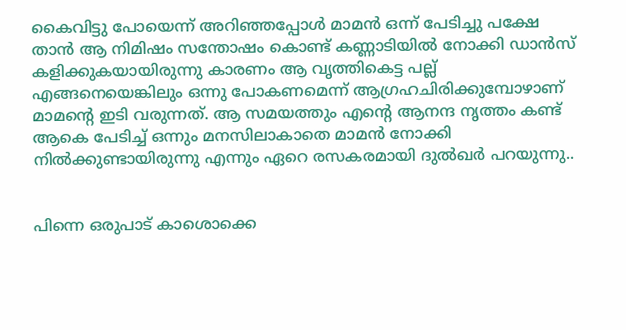കൈവിട്ടു പോയെന്ന് അറിഞ്ഞപ്പോൾ മാമൻ ഒന്ന് പേടിച്ചു പക്ഷേ താൻ ആ നിമിഷം സന്തോഷം കൊണ്ട് കണ്ണാടിയിൽ നോക്കി ഡാൻസ് കളിക്കുകയായിരുന്നു കാരണം ആ വൃത്തികെട്ട പല്ല് എങ്ങനെയെങ്കിലും ഒന്നു പോകണമെന്ന് ആഗ്രഹചിരിക്കുമ്പോഴാണ് മാമന്റെ ഇടി വരുന്നത്. ആ സമയത്തും എന്റെ ആനന്ദ നൃത്തം കണ്ട് ആകെ പേടിച്ച് ഒന്നും മനസിലാകാതെ മാമൻ നോക്കി നിൽക്കുണ്ടായിരുന്നു എന്നും ഏറെ രസകരമായി ദുൽഖർ പറയുന്നു..


പിന്നെ ഒരുപാട് കാശൊക്കെ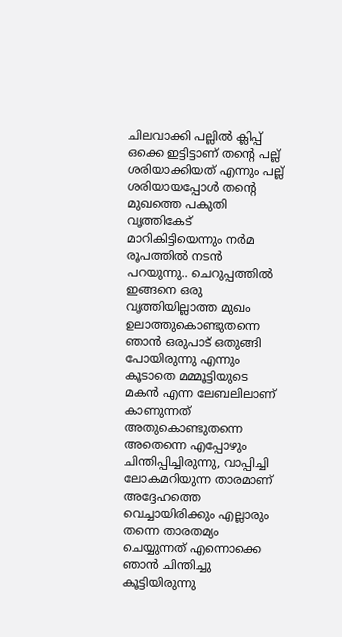ചിലവാക്കി പല്ലിൽ ക്ലിപ്പ് ഒക്കെ ഇട്ടിട്ടാണ് തന്റെ പല്ല് ശരിയാക്കിയത് എന്നും പല്ല് ശരിയായപ്പോൾ തന്റെ മുഖത്തെ പകുതി വൃത്തികേട് മാറികിട്ടിയെന്നും നർമ രൂപത്തിൽ നടൻ പറയുന്നു.. ചെറുപ്പത്തിൽ ഇങ്ങനെ ഒരു വൃത്തിയില്ലാത്ത മുഖം ഉലാത്തുകൊണ്ടുതന്നെ ഞാൻ ഒരുപാട് ഒതുങ്ങി പോയിരുന്നു എന്നും കൂടാതെ മമ്മൂട്ടിയുടെ മകൻ എന്ന ലേബലിലാണ് കാണുന്നത് അതുകൊണ്ടുതന്നെ അതെന്നെ എപ്പോഴും ചിന്തിപ്പിച്ചിരുന്നു, വാപ്പിച്ചി ലോകമറിയുന്ന താരമാണ് അദ്ദേഹത്തെ വെച്ചായിരിക്കും എല്ലാരും തന്നെ താരതമ്യം ചെയ്യുന്നത് എന്നൊക്കെ ഞാൻ ചിന്തിച്ചു കൂട്ടിയിരുന്നു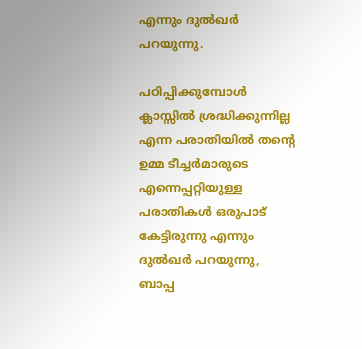എന്നും ദുൽഖർ പറയുന്നു.

പഠിപ്പിക്കുമ്പോൾ ക്ലാസ്സിൽ ശ്രദ്ധിക്കുന്നില്ല എന്ന പരാതിയിൽ തന്റെ ഉമ്മ ടീച്ചർമാരുടെ എന്നെപ്പറ്റിയുള്ള പരാതികൾ ഒരുപാട് കേട്ടിരുന്നു എന്നും ദുൽഖർ പറയുന്നു, ബാപ്പ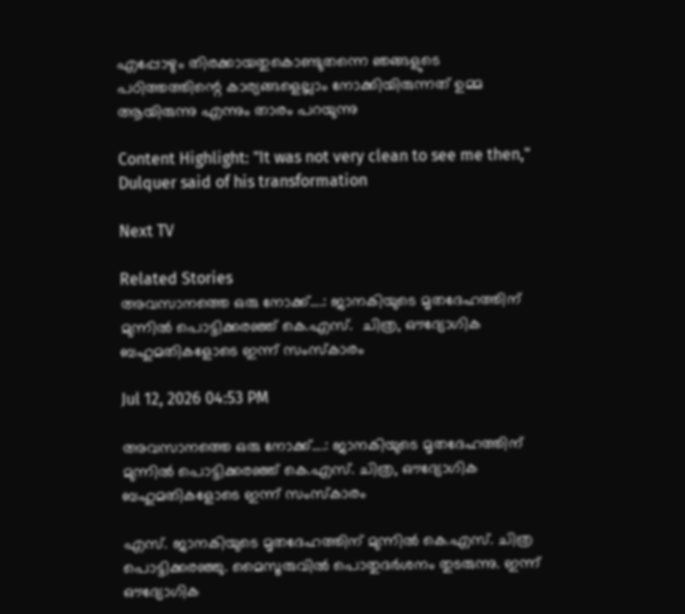എപ്പോഴും തിരക്കായതുകൊണ്ടുതന്നെ ഞങ്ങളുടെ പഠിത്തത്തിന്റെ കാര്യങ്ങളെല്ലാം നോക്കിയിരുന്നത് ഉമ്മ ആയിരുന്നു എന്നും താരം പറയുന്നു

Content Highlight: "It was not very clean to see me then," Dulquer said of his transformation

Next TV

Related Stories
അവസാനത്തെ ഒരു നോക്ക്....: ജാനകിയുടെ മൃതദേഹത്തിന് മുന്നിൽ പൊട്ടിക്കരഞ്ഞ് കെ.എസ്.  ചിത്ര, ഔദ്യോഗിക ബഹുമതികളോടെ ഇന്ന് സംസ്കാരം

Jul 12, 2026 04:53 PM

അവസാനത്തെ ഒരു നോക്ക്....: ജാനകിയുടെ മൃതദേഹത്തിന് മുന്നിൽ പൊട്ടിക്കരഞ്ഞ് കെ.എസ്. ചിത്ര, ഔദ്യോഗിക ബഹുമതികളോടെ ഇന്ന് സംസ്കാരം

എസ്. ജാനകിയുടെ മൃതദേഹത്തിന് മുന്നിൽ കെ.എസ്. ചിത്ര പൊട്ടിക്കരഞ്ഞു. മൈസൂരുവിൽ പൊതുദർശനം തുടരുന്നു. ഇന്ന് ഔദ്യോഗിക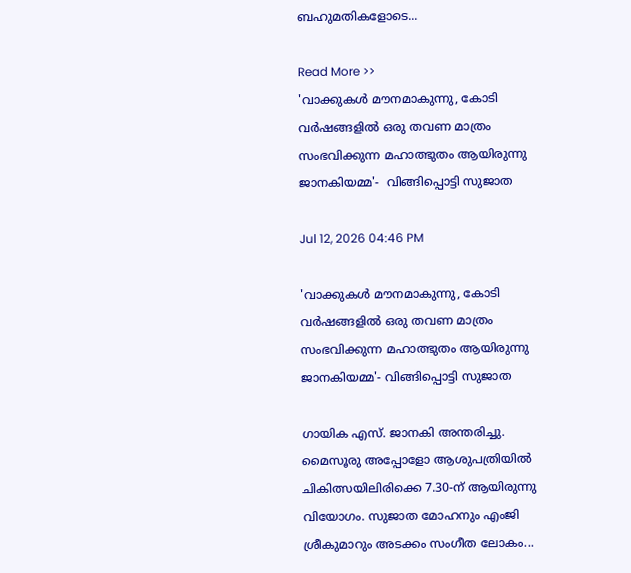ബഹുമതികളോടെ...

Read More >>
'വാക്കുകൾ മൗനമാകുന്നു, കോടി വർഷങ്ങളിൽ ഒരു തവണ മാത്രം സംഭവിക്കുന്ന മഹാത്ഭുതം ആയിരുന്നു ജാനകിയമ്മ'-  വിങ്ങിപ്പൊട്ടി സുജാത

Jul 12, 2026 04:46 PM

'വാക്കുകൾ മൗനമാകുന്നു, കോടി വർഷങ്ങളിൽ ഒരു തവണ മാത്രം സംഭവിക്കുന്ന മഹാത്ഭുതം ആയിരുന്നു ജാനകിയമ്മ'- വിങ്ങിപ്പൊട്ടി സുജാത

ഗായിക എസ്. ജാനകി അന്തരിച്ചു. മൈസൂരു അപ്പോളോ ആശുപത്രിയിൽ ചികിത്സയിലിരിക്കെ 7.30-ന് ആയിരുന്നു വിയോഗം. സുജാത മോഹനും എംജി ശ്രീകുമാറും അടക്കം സംഗീത ലോകം...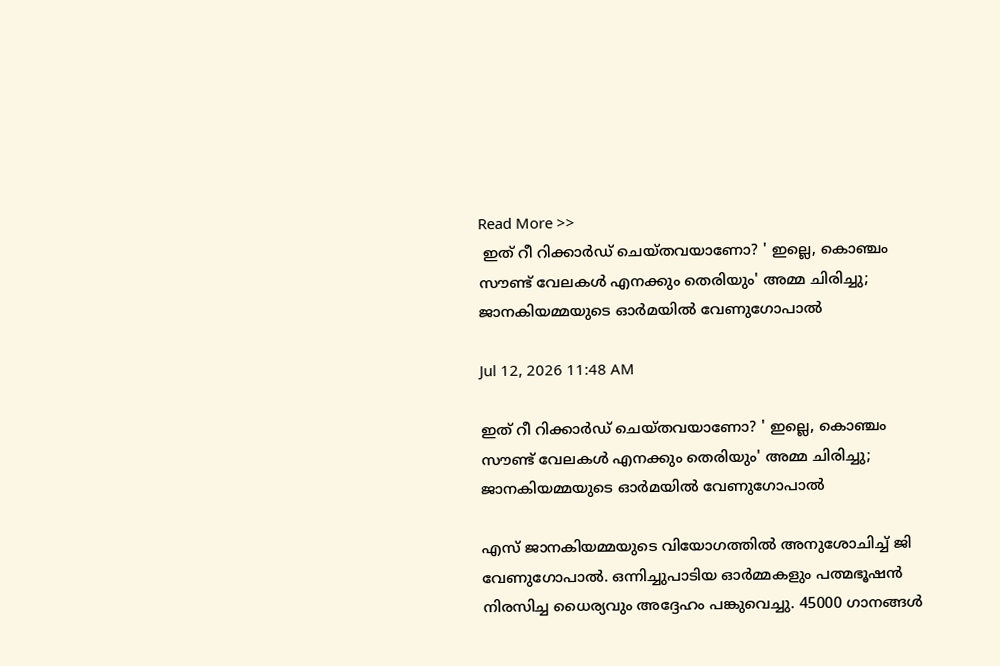Read More >>
 ഇത് റീ റിക്കാർഡ് ചെയ്തവയാണോ? ' ഇല്ലെ, കൊഞ്ചം സൗണ്ട് വേലകൾ എനക്കും തെരിയും' അമ്മ ചിരിച്ചു;  ജാനകിയമ്മയുടെ ഓർമയിൽ വേണുഗോപാൽ

Jul 12, 2026 11:48 AM

ഇത് റീ റിക്കാർഡ് ചെയ്തവയാണോ? ' ഇല്ലെ, കൊഞ്ചം സൗണ്ട് വേലകൾ എനക്കും തെരിയും' അമ്മ ചിരിച്ചു; ജാനകിയമ്മയുടെ ഓർമയിൽ വേണുഗോപാൽ

എസ് ജാനകിയമ്മയുടെ വിയോഗത്തിൽ അനുശോചിച്ച് ജി വേണുഗോപാൽ. ഒന്നിച്ചുപാടിയ ഓർമ്മകളും പത്മഭൂഷൻ നിരസിച്ച ധൈര്യവും അദ്ദേഹം പങ്കുവെച്ചു. 45000 ഗാനങ്ങൾ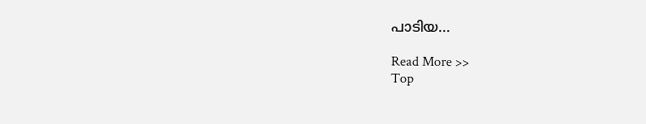പാടിയ...

Read More >>
Top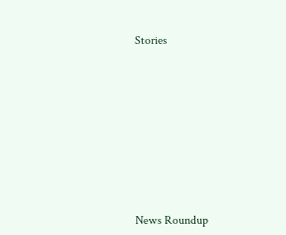Stories










News Roundup